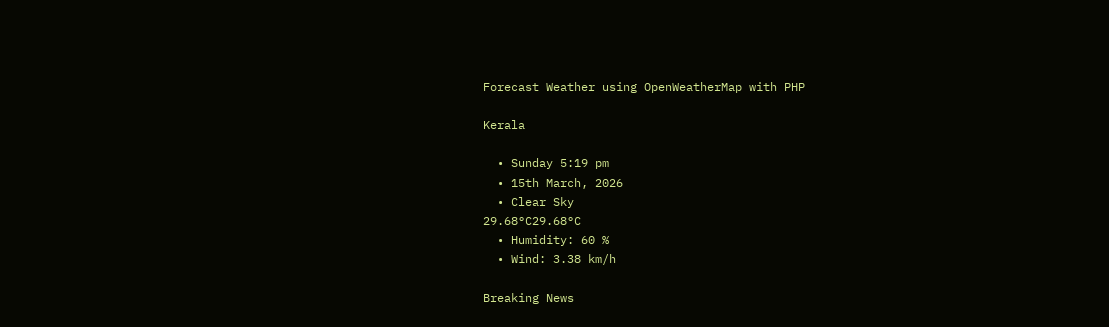Forecast Weather using OpenWeatherMap with PHP

Kerala

  • Sunday 5:19 pm
  • 15th March, 2026
  • Clear Sky
29.68°C29.68°C
  • Humidity: 60 %
  • Wind: 3.38 km/h

Breaking News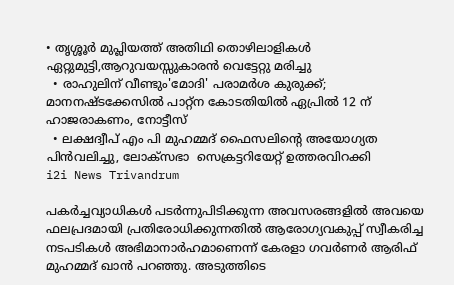• തൃശ്ശൂർ മുപ്ലിയത്ത് അതിഥി തൊഴിലാളികൾ ഏറ്റുമുട്ടി,ആറുവയസ്സുകാരൻ വെട്ടേറ്റു മരിച്ചു
  • രാഹുലിന് വീണ്ടും'മോദി' പരാമര്‍ശ കുരുക്ക്; മാനനഷ്ടക്കേസിൽ പാറ്റ്ന കോടതിയിൽ ഏപ്രിൽ 12 ന് ഹാജരാകണം, നോട്ടീസ്
  • ലക്ഷദ്വീപ് എം പി മുഹമ്മദ് ഫൈസലിൻ്റെ അയോഗ്യത പിൻവലിച്ചു, ലോക്സഭാ  സെക്രട്ടറിയേറ്റ് ഉത്തരവിറക്കി
i2i News Trivandrum

പകര്‍ച്ചവ്യാധികള്‍ പടര്‍ന്നുപിടിക്കുന്ന അവസരങ്ങളില്‍ അവയെ ഫലപ്രദമായി പ്രതിരോധിക്കുന്നതില്‍ ആരോഗ്യവകുപ്പ് സ്വീകരിച്ച നടപടികള്‍ അഭിമാനാര്‍ഹമാണെന്ന് കേരളാ ഗവര്‍ണര്‍ ആരിഫ് മുഹമ്മദ് ഖാന്‍ പറഞ്ഞു. അടുത്തിടെ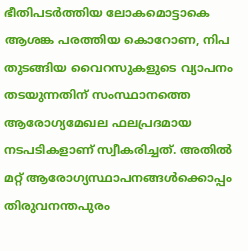ഭീതിപടര്‍ത്തിയ ലോകമൊട്ടാകെ ആശങ്ക പരത്തിയ കൊറോണ, നിപ തുടങ്ങിയ വൈറസുകളുടെ വ്യാപനം തടയുന്നതിന് സംസ്ഥാനത്തെ ആരോഗ്യമേഖല ഫലപ്രദമായ നടപടികളാണ് സ്വീകരിച്ചത്. അതില്‍ മറ്റ് ആരോഗ്യസ്ഥാപനങ്ങള്‍ക്കൊപ്പം തിരുവനന്തപുരം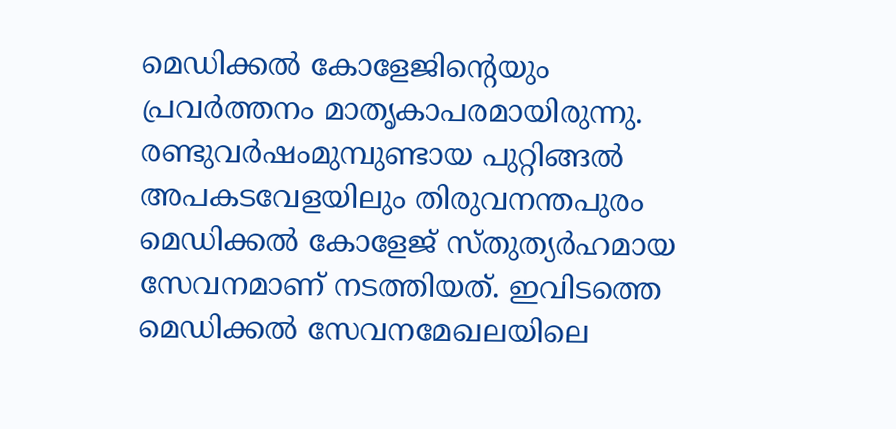മെഡിക്കല്‍ കോളേജിന്‍റെയും പ്രവര്‍ത്തനം മാതൃകാപരമായിരുന്നു. രണ്ടുവര്‍ഷംമുമ്പുണ്ടായ പുറ്റിങ്ങല്‍  അപകടവേളയിലും തിരുവനന്തപുരം മെഡിക്കല്‍ കോളേജ് സ്തുത്യര്‍ഹമായ സേവനമാണ് നടത്തിയത്. ഇവിടത്തെ മെഡിക്കല്‍ സേവനമേഖലയിലെ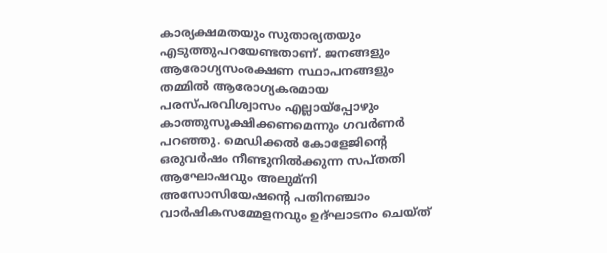കാര്യക്ഷമതയും സുതാര്യതയും എടുത്തുപറയേണ്ടതാണ്. ജനങ്ങളും ആരോഗ്യസംരക്ഷണ സ്ഥാപനങ്ങളും തമ്മില്‍ ആരോഗ്യകരമായ പരസ്പരവിശ്വാസം എല്ലായ്പ്പോഴും കാത്തുസൂക്ഷിക്കണമെന്നും ഗവര്‍ണര്‍ പറഞ്ഞു. മെഡിക്കല്‍ കോളേജിന്‍റെ ഒരുവര്‍ഷം നീണ്ടുനില്‍ക്കുന്ന സപ്തതി ആഘോഷവും അലുമ്നി അസോസിയേഷന്‍റെ പതിനഞ്ചാം വാര്‍ഷികസമ്മേളനവും ഉദ്ഘാടനം ചെയ്ത്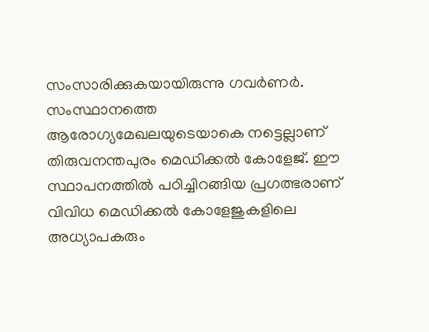സംസാരിക്കുകയായിരുന്നു ഗവര്‍ണര്‍. സംസ്ഥാനത്തെ ആരോഗ്യമേഖലയുടെയാകെ നട്ടെല്ലാണ് തിരുവനന്തപുരം മെഡിക്കല്‍ കോളേജ്. ഈ സ്ഥാപനത്തില്‍ പഠിച്ചിറങ്ങിയ പ്രഗത്ഭരാണ് വിവിധ മെഡിക്കല്‍ കോളേജുകളിലെ അധ്യാപകരും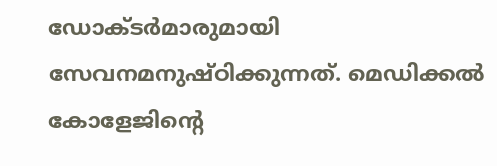ഡോക്ടര്‍മാരുമായി സേവനമനുഷ്ഠിക്കുന്നത്. മെഡിക്കല്‍ കോളേജിന്‍റെ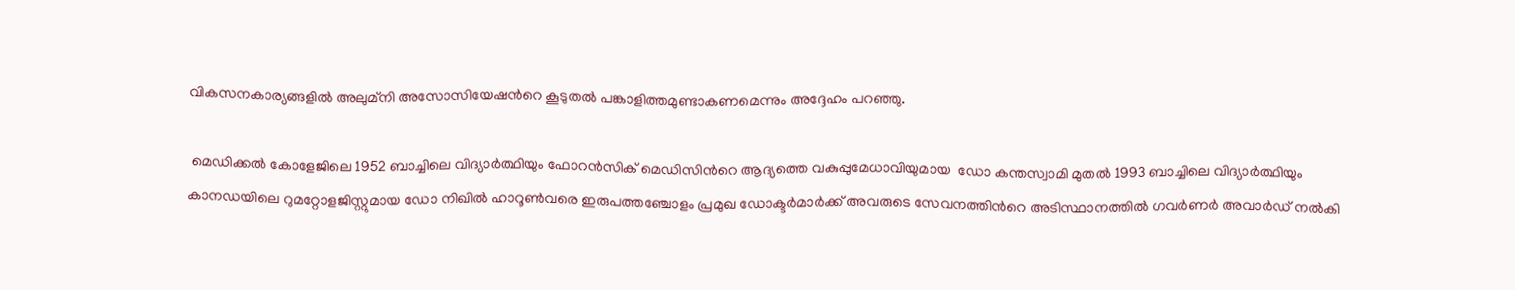വികസനകാര്യങ്ങളില്‍ അലുമ്നി അസോസിയേഷന്‍റെ കൂടുതല്‍ പങ്കാളിത്തമുണ്ടാകണമെന്നും അദ്ദേഹം പറഞ്ഞു.

 മെഡിക്കല്‍ കോളേജിലെ 1952 ബാച്ചിലെ വിദ്യാര്‍ത്ഥിയും ഫോറന്‍സിക് മെഡിസിന്‍റെ ആദ്യത്തെ വകുപ്പുമേധാവിയുമായ  ഡോ കന്തസ്വാമി മുതല്‍ 1993 ബാച്ചിലെ വിദ്യാര്‍ത്ഥിയും കാനഡയിലെ റുമറ്റോളജിസ്റ്റുമായ ഡോ നിഖില്‍ ഹാറൂണ്‍വരെ ഇരുപത്തഞ്ചോളം പ്രമുഖ ഡോക്ടര്‍മാര്‍ക്ക് അവരുടെ സേവനത്തിന്‍റെ അടിസ്ഥാനത്തില്‍ ഗവര്‍ണര്‍ അവാര്‍ഡ് നല്‍കി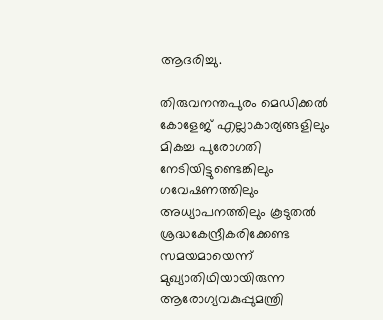ആദരിച്ചു.

തിരുവനന്തപുരം മെഡിക്കല്‍ കോളേജ് എല്ലാകാര്യങ്ങളിലും മികച്ച പുരോഗതി നേടിയിട്ടുണ്ടെങ്കിലും  ഗവേഷണത്തിലും അധ്യാപനത്തിലും കൂടുതല്‍ ശ്രദ്ധകേന്ദ്രീകരിക്കേണ്ട സമയമായെന്ന് മുഖ്യാതിഥിയായിരുന്ന ആരോഗ്യവകുപ്പുമന്ത്രി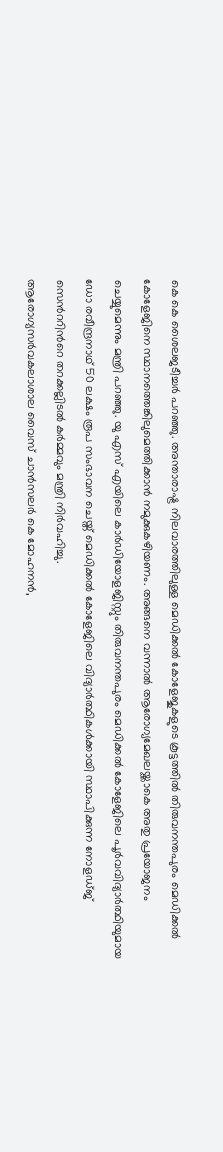കെ കെ ശൈലജടീച്ചര്‍ പറഞ്ഞു. അന്താരാഷ്ട്ര നിലവാരത്തിലുള്ള മെഡിക്കല്‍ കോളേജുകളുടെ കൂട്ടത്തില്‍ തിരുവനന്തപുരം മെഡിക്കല്‍ കോളേജിനെ സ്ഥാനത്തെങ്കിലുമെത്തിക്കാന്‍ നമുക്കുകഴിയണം. അങ്ങനെ വന്നാല്‍ ആരോഗ്യമേഖലയ്ക്കാകെ അതു പ്രയോജനം ചെയ്യുമെന്നും മന്ത്രി പറഞ്ഞു. യു എസ് എയിലെ കാര്‍ഡിയോളജിസ്റ്റും തിരുവനന്തപുരം മെഡിക്കല്‍ കോളേജിലെ പൂര്‍വവിദ്യാര്‍ത്ഥിയുമായ ഡോ രവീന്ദ്രനാഥ് 50 ലക്ഷം രൂപ സംഭാവന ചെയ്ത് മെഡിക്കല്‍ കോളേജിലെ വിദ്യാര്‍ത്ഥികള്‍ക്കായി സ്ഥാപിക്കുന്ന നോളഡ്ജ് സെന്‍ററിന്‍റെ തറക്കല്ലിടല്‍ കര്‍മ്മവും മന്ത്രി നിര്‍വഹിച്ചു.
ആരോഗ്യസര്‍വകലാശാല വൈസ് ചാന്‍സലര്‍ കെ മോഹനന്‍,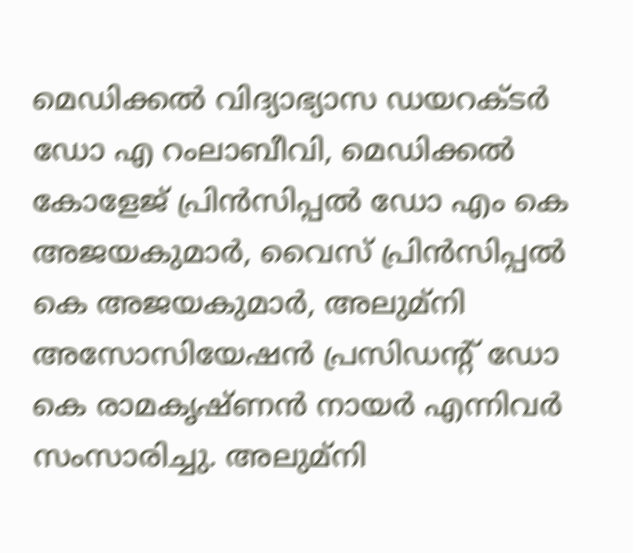മെഡിക്കല്‍ വിദ്യാഭ്യാസ ഡയറക്ടര്‍ ഡോ എ റംലാബീവി, മെഡിക്കല്‍ കോളേജ് പ്രിന്‍സിപ്പല്‍ ഡോ എം കെ അജയകുമാര്‍, വൈസ് പ്രിന്‍സിപ്പല്‍ കെ അജയകുമാര്‍, അലുമ്നി അസോസിയേഷന്‍ പ്രസിഡന്‍റ് ഡോ കെ രാമകൃഷ്ണന്‍ നായര്‍ എന്നിവര്‍ സംസാരിച്ചു. അലുമ്നി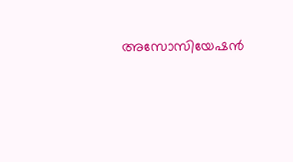അസോസിയേഷന്‍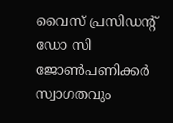വൈസ് പ്രസിഡന്‍റ് ഡോ സി ജോണ്‍പണിക്കര്‍ സ്വാഗതവും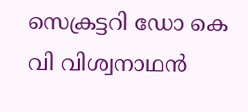സെക്രട്ടറി ഡോ കെ വി വിശ്വനാഥന്‍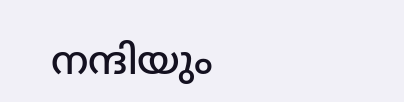നന്ദിയും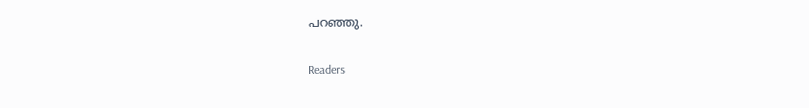പറഞ്ഞു.

Readers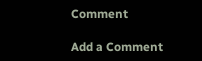Comment

Add a Comment